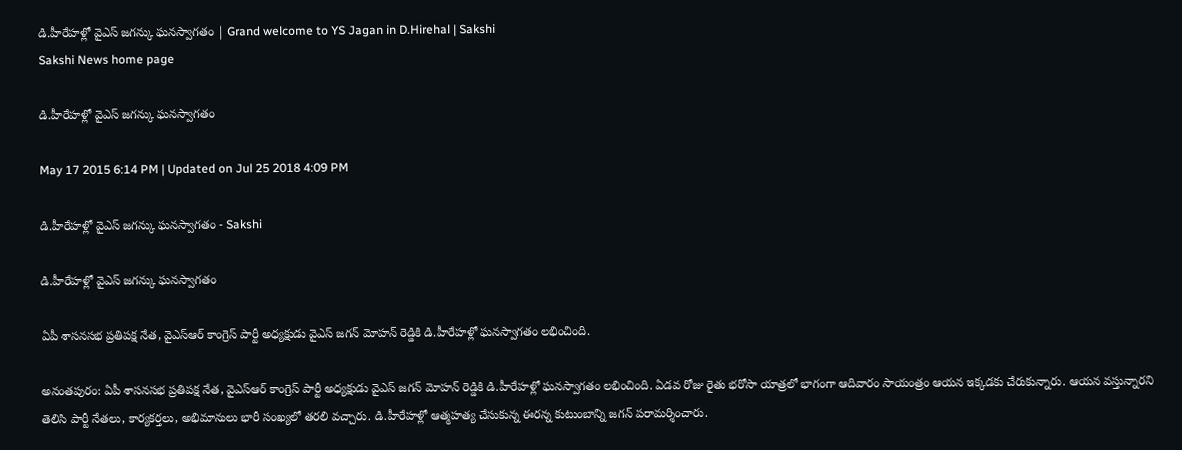డి.హీరేహళ్లో వైఎస్ జగన్కు ఘనస్వాగతం | Grand welcome to YS Jagan in D.Hirehal | Sakshi
Sakshi News home page

డి.హీరేహళ్లో వైఎస్ జగన్కు ఘనస్వాగతం

May 17 2015 6:14 PM | Updated on Jul 25 2018 4:09 PM

డి.హీరేహళ్లో వైఎస్ జగన్కు ఘనస్వాగతం - Sakshi

డి.హీరేహళ్లో వైఎస్ జగన్కు ఘనస్వాగతం

ఏపీ శాసనసభ ప్రతిపక్ష నేత, వైఎస్ఆర్ కాంగ్రెస్ పార్టీ అధ్యక్షుడు వైఎస్ జగన్ మోహన్ రెడ్డికి డి.హీరేహళ్లో ఘనస్వాగతం లభించింది.

అనంతపురం: ఏపీ శాసనసభ ప్రతిపక్ష నేత, వైఎస్ఆర్ కాంగ్రెస్ పార్టీ అధ్యక్షుడు వైఎస్ జగన్ మోహన్ రెడ్డికి డి.హీరేహళ్లో ఘనస్వాగతం లభించింది. ఏడవ రోజు రైతు భరోసా యాత్రలో భాగంగా ఆదివారం సాయంత్రం ఆయన ఇక్కడకు చేరుకున్నారు. ఆయన వస్తున్నారని తెలిసి పార్టీ నేతలు, కార్యకర్తలు, అభిమానులు భారీ సంఖ్యలో తరలి వచ్చారు. డి.హీరేహళ్లో ఆత్మహత్య చేసుకున్న ఈరన్న కుటుంబాన్ని జగన్ పరామర్శించారు.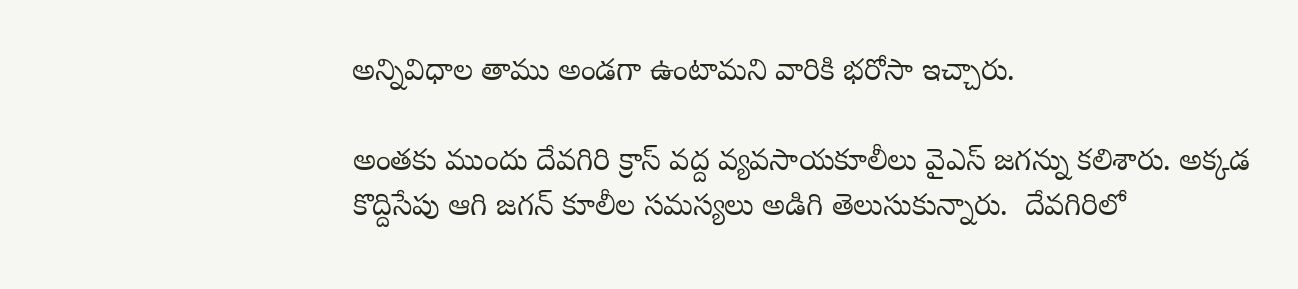అన్నివిధాల తాము అండగా ఉంటామని వారికి భరోసా ఇచ్చారు.

అంతకు ముందు దేవగిరి క్రాస్ వద్ద వ్యవసాయకూలీలు వైఎస్ జగన్ను కలిశారు. అక్కడ కొద్దిసేపు ఆగి జగన్ కూలీల సమస్యలు అడిగి తెలుసుకున్నారు.  దేవగిరిలో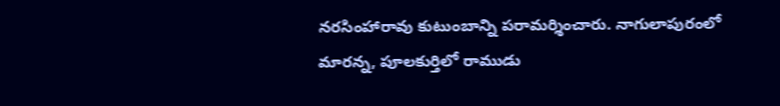నరసింహారావు కుటుంబాన్ని పరామర్శించారు. నాగులాపురంలో మారన్న, పూలకుర్తిలో రాముడు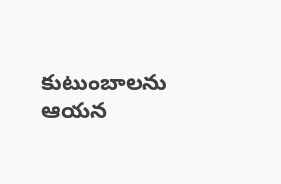కుటుంబాలను ఆయన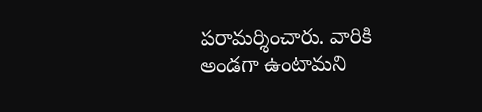పరామర్శించారు. వారికి అండగా ఉంటామని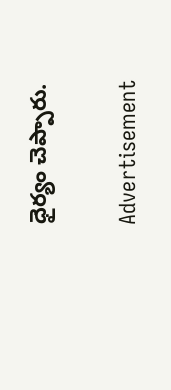ధైర్యం చెప్పారు.

Advertisement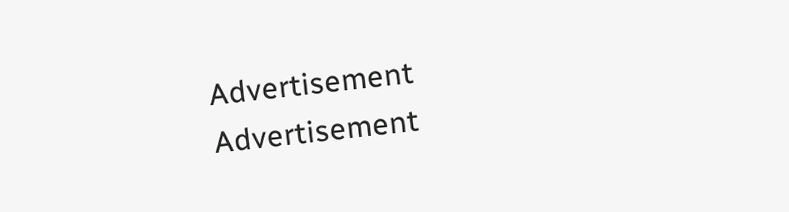Advertisement
Advertisement